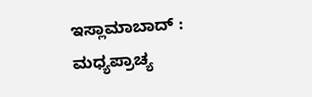ಇಸ್ಲಾಮಾಬಾದ್ : ಮಧ್ಯಪ್ರಾಚ್ಯ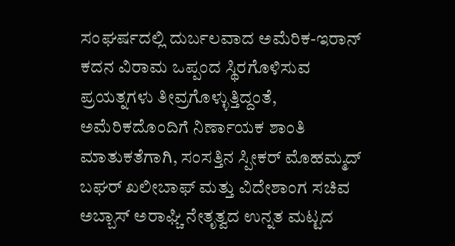ಸಂಘರ್ಷದಲ್ಲಿ ದುರ್ಬಲವಾದ ಅಮೆರಿಕ-ಇರಾನ್ ಕದನ ವಿರಾಮ ಒಪ್ಪಂದ ಸ್ಥಿರಗೊಳಿಸುವ ಪ್ರಯತ್ನಗಳು ತೀವ್ರಗೊಳ್ಳುತ್ತಿದ್ದಂತೆ, ಅಮೆರಿಕದೊಂದಿಗೆ ನಿರ್ಣಾಯಕ ಶಾಂತಿ ಮಾತುಕತೆಗಾಗಿ, ಸಂಸತ್ತಿನ ಸ್ಪೀಕರ್ ಮೊಹಮ್ಮದ್ ಬಘರ್ ಖಲೀಬಾಫ್ ಮತ್ತು ವಿದೇಶಾಂಗ ಸಚಿವ ಅಬ್ಬಾಸ್ ಅರಾಘ್ಚಿ ನೇತೃತ್ವದ ಉನ್ನತ ಮಟ್ಟದ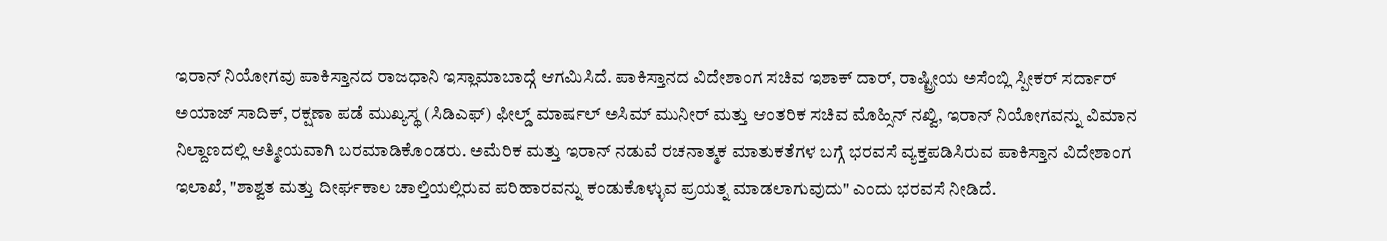ಇರಾನ್ ನಿಯೋಗವು ಪಾಕಿಸ್ತಾನದ ರಾಜಧಾನಿ ಇಸ್ಲಾಮಾಬಾದ್ಗೆ ಆಗಮಿಸಿದೆ. ಪಾಕಿಸ್ತಾನದ ವಿದೇಶಾಂಗ ಸಚಿವ ಇಶಾಕ್ ದಾರ್, ರಾಷ್ಟ್ರೀಯ ಅಸೆಂಬ್ಲಿ ಸ್ಪೀಕರ್ ಸರ್ದಾರ್ ಅಯಾಜ್ ಸಾದಿಕ್, ರಕ್ಷಣಾ ಪಡೆ ಮುಖ್ಯಸ್ಥ (ಸಿಡಿಎಫ್) ಫೀಲ್ಡ್ ಮಾರ್ಷಲ್ ಅಸಿಮ್ ಮುನೀರ್ ಮತ್ತು ಆಂತರಿಕ ಸಚಿವ ಮೊಹ್ಸಿನ್ ನಖ್ವಿ, ಇರಾನ್ ನಿಯೋಗವನ್ನು ವಿಮಾನ ನಿಲ್ದಾಣದಲ್ಲಿ ಆತ್ಮೀಯವಾಗಿ ಬರಮಾಡಿಕೊಂಡರು. ಅಮೆರಿಕ ಮತ್ತು ಇರಾನ್ ನಡುವೆ ರಚನಾತ್ಮಕ ಮಾತುಕತೆಗಳ ಬಗ್ಗೆ ಭರವಸೆ ವ್ಯಕ್ತಪಡಿಸಿರುವ ಪಾಕಿಸ್ತಾನ ವಿದೇಶಾಂಗ ಇಲಾಖೆ, "ಶಾಶ್ವತ ಮತ್ತು ದೀರ್ಘಕಾಲ ಚಾಲ್ತಿಯಲ್ಲಿರುವ ಪರಿಹಾರವನ್ನು ಕಂಡುಕೊಳ್ಳುವ ಪ್ರಯತ್ನ ಮಾಡಲಾಗುವುದು" ಎಂದು ಭರವಸೆ ನೀಡಿದೆ.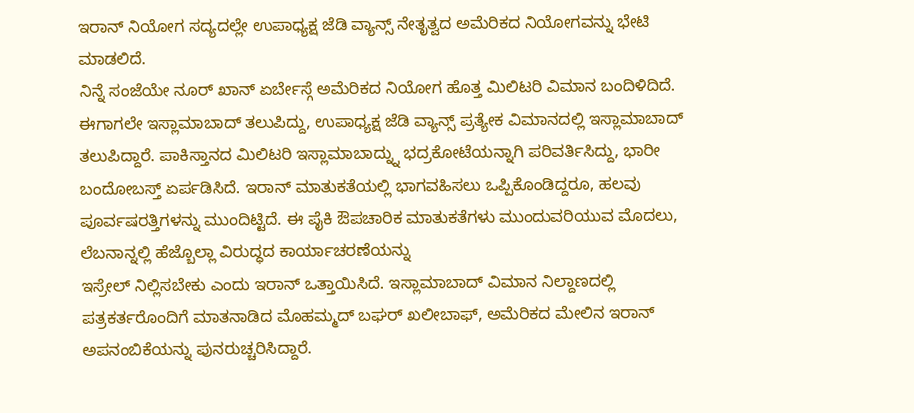ಇರಾನ್ ನಿಯೋಗ ಸದ್ಯದಲ್ಲೇ ಉಪಾಧ್ಯಕ್ಷ ಜೆಡಿ ವ್ಯಾನ್ಸ್ ನೇತೃತ್ವದ ಅಮೆರಿಕದ ನಿಯೋಗವನ್ನು ಭೇಟಿ ಮಾಡಲಿದೆ.
ನಿನ್ನೆ ಸಂಜೆಯೇ ನೂರ್ ಖಾನ್ ಏರ್ಬೇಸ್ಗೆ ಅಮೆರಿಕದ ನಿಯೋಗ ಹೊತ್ತ ಮಿಲಿಟರಿ ವಿಮಾನ ಬಂದಿಳಿದಿದೆ. ಈಗಾಗಲೇ ಇಸ್ಲಾಮಾಬಾದ್ ತಲುಪಿದ್ದು, ಉಪಾಧ್ಯಕ್ಷ ಜೆಡಿ ವ್ಯಾನ್ಸ್ ಪ್ರತ್ಯೇಕ ವಿಮಾನದಲ್ಲಿ ಇಸ್ಲಾಮಾಬಾದ್ ತಲುಪಿದ್ದಾರೆ. ಪಾಕಿಸ್ತಾನದ ಮಿಲಿಟರಿ ಇಸ್ಲಾಮಾಬಾದ್ನ್ನು ಭದ್ರಕೋಟೆಯನ್ನಾಗಿ ಪರಿವರ್ತಿಸಿದ್ದು, ಭಾರೀ ಬಂದೋಬಸ್ತ್ ಏರ್ಪಡಿಸಿದೆ. ಇರಾನ್ ಮಾತುಕತೆಯಲ್ಲಿ ಭಾಗವಹಿಸಲು ಒಪ್ಪಿಕೊಂಡಿದ್ದರೂ, ಹಲವು ಪೂರ್ವಷರತ್ತಿಗಳನ್ನು ಮುಂದಿಟ್ಟಿದೆ. ಈ ಪೈಕಿ ಔಪಚಾರಿಕ ಮಾತುಕತೆಗಳು ಮುಂದುವರಿಯುವ ಮೊದಲು, ಲೆಬನಾನ್ನಲ್ಲಿ ಹೆಜ್ಬೊಲ್ಲಾ ವಿರುದ್ಧದ ಕಾರ್ಯಾಚರಣೆಯನ್ನು
ಇಸ್ರೇಲ್ ನಿಲ್ಲಿಸಬೇಕು ಎಂದು ಇರಾನ್ ಒತ್ತಾಯಿಸಿದೆ. ಇಸ್ಲಾಮಾಬಾದ್ ವಿಮಾನ ನಿಲ್ದಾಣದಲ್ಲಿ ಪತ್ರಕರ್ತರೊಂದಿಗೆ ಮಾತನಾಡಿದ ಮೊಹಮ್ಮದ್ ಬಘರ್ ಖಲೀಬಾಫ್, ಅಮೆರಿಕದ ಮೇಲಿನ ಇರಾನ್ ಅಪನಂಬಿಕೆಯನ್ನು ಪುನರುಚ್ಚರಿಸಿದ್ದಾರೆ.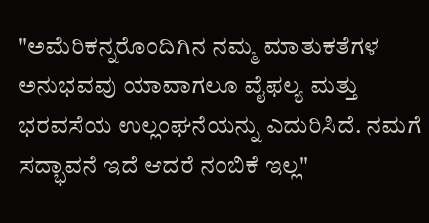"ಅಮೆರಿಕನ್ನರೊಂದಿಗಿನ ನಮ್ಮ ಮಾತುಕತೆಗಳ ಅನುಭವವು ಯಾವಾಗಲೂ ವೈಫಲ್ಯ ಮತ್ತು ಭರವಸೆಯ ಉಲ್ಲಂಘನೆಯನ್ನು ಎದುರಿಸಿದೆ. ನಮಗೆ ಸದ್ಭಾವನೆ ಇದೆ ಆದರೆ ನಂಬಿಕೆ ಇಲ್ಲ"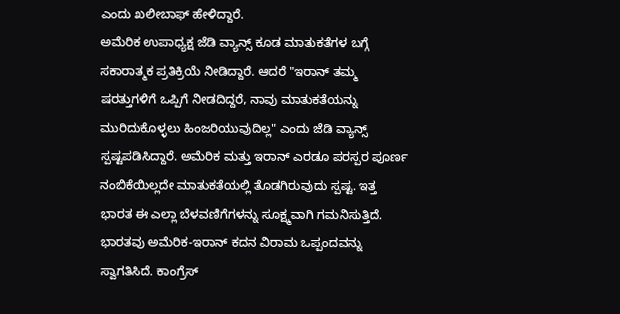ಎಂದು ಖಲೀಬಾಫ್ ಹೇಳಿದ್ದಾರೆ.
ಅಮೆರಿಕ ಉಪಾಧ್ಯಕ್ಷ ಜೆಡಿ ವ್ಯಾನ್ಸ್ ಕೂಡ ಮಾತುಕತೆಗಳ ಬಗ್ಗೆ ಸಕಾರಾತ್ಮಕ ಪ್ರತಿಕ್ರಿಯೆ ನೀಡಿದ್ದಾರೆ. ಆದರೆ "ಇರಾನ್ ತಮ್ಮ ಷರತ್ತುಗಳಿಗೆ ಒಪ್ಪಿಗೆ ನೀಡದಿದ್ದರೆ, ನಾವು ಮಾತುಕತೆಯನ್ನು ಮುರಿದುಕೊಳ್ಳಲು ಹಿಂಜರಿಯುವುದಿಲ್ಲ" ಎಂದು ಜೆಡಿ ವ್ಯಾನ್ಸ್ ಸ್ಪಷ್ಟಪಡಿಸಿದ್ದಾರೆ. ಅಮೆರಿಕ ಮತ್ತು ಇರಾನ್ ಎರಡೂ ಪರಸ್ಪರ ಪೂರ್ಣ ನಂಬಿಕೆಯಿಲ್ಲದೇ ಮಾತುಕತೆಯಲ್ಲಿ ತೊಡಗಿರುವುದು ಸ್ಪಷ್ಟ. ಇತ್ತ ಭಾರತ ಈ ಎಲ್ಲಾ ಬೆಳವಣಿಗೆಗಳನ್ನು ಸೂಕ್ಷ್ಮವಾಗಿ ಗಮನಿಸುತ್ತಿದೆ. ಭಾರತವು ಅಮೆರಿಕ-ಇರಾನ್ ಕದನ ವಿರಾಮ ಒಪ್ಪಂದವನ್ನು ಸ್ವಾಗತಿಸಿದೆ. ಕಾಂಗ್ರೆಸ್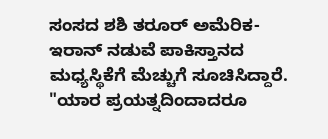ಸಂಸದ ಶಶಿ ತರೂರ್ ಅಮೆರಿಕ-ಇರಾನ್ ನಡುವೆ ಪಾಕಿಸ್ತಾನದ ಮಧ್ಯಸ್ಥಿಕೆಗೆ ಮೆಚ್ಚುಗೆ ಸೂಚಿಸಿದ್ದಾರೆ. "ಯಾರ ಪ್ರಯತ್ನದಿಂದಾದರೂ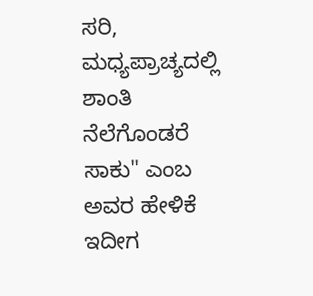ಸರಿ, ಮಧ್ಯಪ್ರಾಚ್ಯದಲ್ಲಿ ಶಾಂತಿ ನೆಲೆಗೊಂಡರೆ ಸಾಕು" ಎಂಬ ಅವರ ಹೇಳಿಕೆ ಇದೀಗ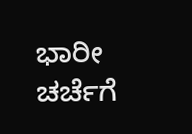ಭಾರೀ ಚರ್ಚೆಗೆ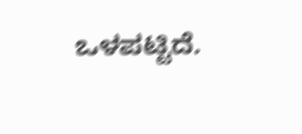ಒಳಪಟ್ಟಿದೆ.